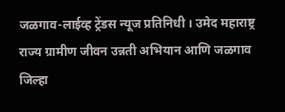जळगाव-लाईव्ह ट्रेंडस न्यूज प्रतिनिधी । उमेद महाराष्ट्र राज्य ग्रामीण जीवन उन्नती अभियान आणि जळगाव जिल्हा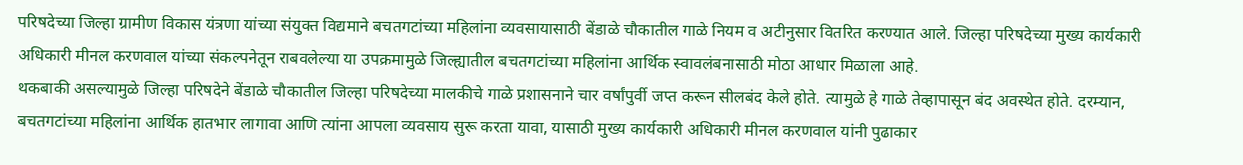परिषदेच्या जिल्हा ग्रामीण विकास यंत्रणा यांच्या संयुक्त विद्यमाने बचतगटांच्या महिलांना व्यवसायासाठी बेंडाळे चौकातील गाळे नियम व अटीनुसार वितरित करण्यात आले. जिल्हा परिषदेच्या मुख्य कार्यकारी अधिकारी मीनल करणवाल यांच्या संकल्पनेतून राबवलेल्या या उपक्रमामुळे जिल्ह्यातील बचतगटांच्या महिलांना आर्थिक स्वावलंबनासाठी मोठा आधार मिळाला आहे.
थकबाकी असल्यामुळे जिल्हा परिषदेने बेंडाळे चौकातील जिल्हा परिषदेच्या मालकीचे गाळे प्रशासनाने चार वर्षांपुर्वी जप्त करून सीलबंद केले होते. त्यामुळे हे गाळे तेव्हापासून बंद अवस्थेत होते. दरम्यान, बचतगटांच्या महिलांना आर्थिक हातभार लागावा आणि त्यांना आपला व्यवसाय सुरू करता यावा, यासाठी मुख्य कार्यकारी अधिकारी मीनल करणवाल यांनी पुढाकार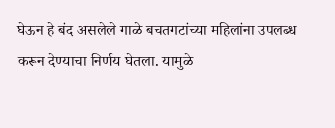घेऊन हे बंद असलेले गाळे बचतगटांच्या महिलांना उपलब्ध करून देण्याचा निर्णय घेतला. यामुळे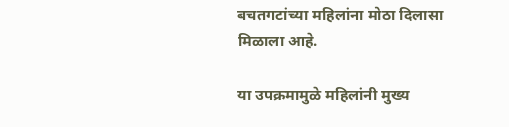बचतगटांच्या महिलांना मोठा दिलासा मिळाला आहे.

या उपक्रमामुळे महिलांनी मुख्य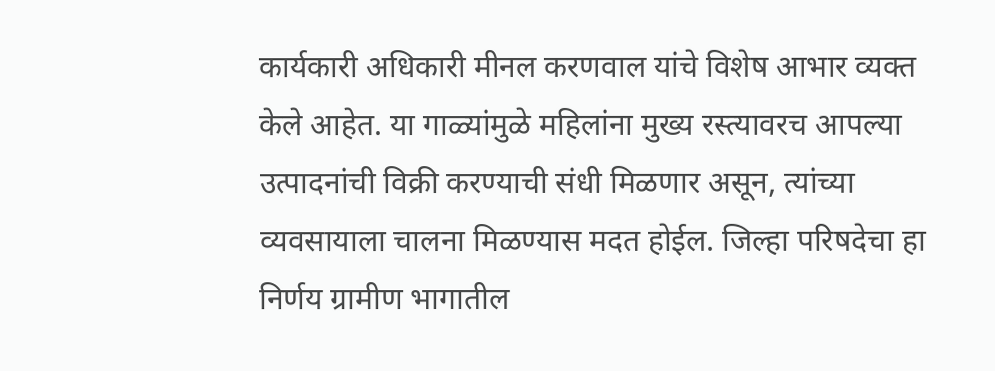कार्यकारी अधिकारी मीनल करणवाल यांचे विशेष आभार व्यक्त केले आहेत. या गाळ्यांमुळे महिलांना मुख्य रस्त्यावरच आपल्या उत्पादनांची विक्री करण्याची संधी मिळणार असून, त्यांच्या व्यवसायाला चालना मिळण्यास मदत होईल. जिल्हा परिषदेचा हा निर्णय ग्रामीण भागातील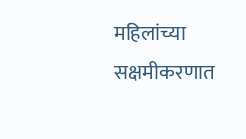महिलांच्या सक्षमीकरणात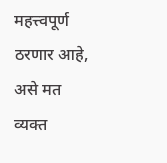महत्त्वपूर्ण ठरणार आहे, असे मत व्यक्त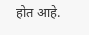होत आहे.